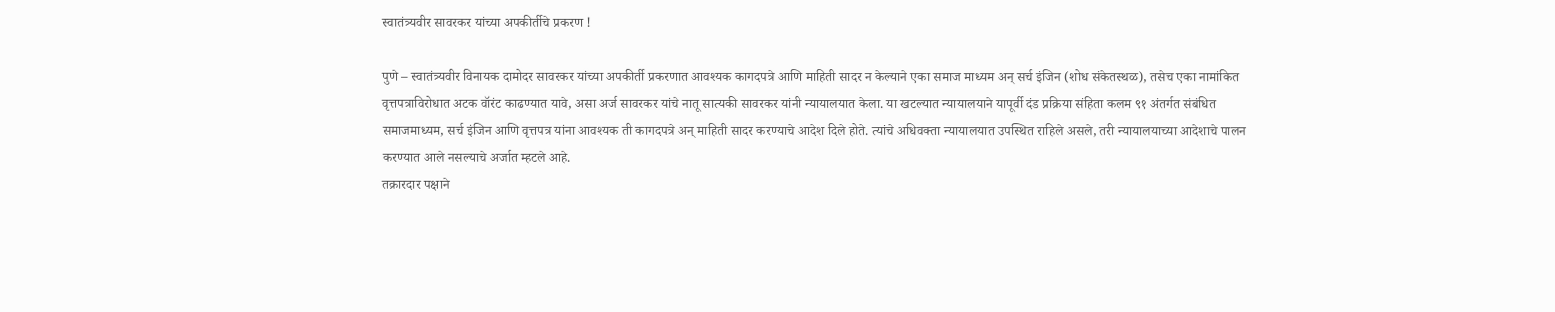स्वातंत्र्यवीर सावरकर यांच्या अपकीर्तीचे प्रकरण !

पुणे – स्वातंत्र्यवीर विनायक दामोदर सावरकर यांच्या अपकीर्ती प्रकरणात आवश्यक कागदपत्रे आणि माहिती सादर न केल्याने एका समाज माध्यम अन् सर्च इंजिन (शोध संकेतस्थळ), तसेच एका नामांकित वृत्तपत्राविरोधात अटक वॉरंट काढण्यात यावे, असा अर्ज सावरकर यांचे नातू सात्यकी सावरकर यांनी न्यायालयात केला. या खटल्यात न्यायालयाने यापूर्वी दंड प्रक्रिया संहिता कलम ९१ अंतर्गत संबंधित समाजमाध्यम, सर्च इंजिन आणि वृत्तपत्र यांना आवश्यक ती कागदपत्रे अन् माहिती सादर करण्याचे आदेश दिले होते. त्यांचे अधिवक्ता न्यायालयात उपस्थित राहिले असले, तरी न्यायालयाच्या आदेशाचे पालन करण्यात आले नसल्याचे अर्जात म्हटले आहे.
तक्रारदार पक्षाने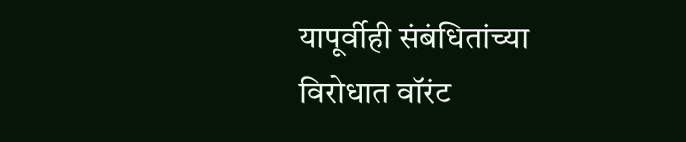यापूर्वीही संबंधितांच्या विरोधात वॉरंट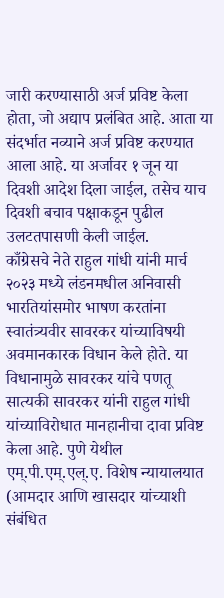जारी करण्यासाठी अर्ज प्रविष्ट केला होता, जो अद्याप प्रलंबित आहे. आता या संदर्भात नव्याने अर्ज प्रविष्ट करण्यात आला आहे. या अर्जावर १ जून या दिवशी आदेश दिला जाईल, तसेच याच दिवशी बचाव पक्षाकडून पुढील उलटतपासणी केली जाईल.
काँग्रेसचे नेते राहुल गांधी यांनी मार्च २०२३ मध्ये लंडनमधील अनिवासी भारतियांसमोर भाषण करतांना स्वातंत्र्यवीर सावरकर यांच्याविषयी अवमानकारक विधान केले होते. या विधानामुळे सावरकर यांचे पणतू सात्यकी सावरकर यांनी राहुल गांधी यांच्याविरोधात मानहानीचा दावा प्रविष्ट केला आहे. पुणे येथील एम्.पी.एम्.एल्.ए. विशेष न्यायालयात (आमदार आणि खासदार यांच्याशी संबंधित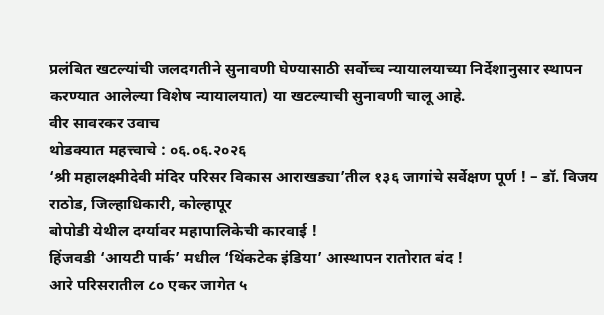प्रलंबित खटल्यांची जलदगतीने सुनावणी घेण्यासाठी सर्वोच्च न्यायालयाच्या निर्देशानुसार स्थापन करण्यात आलेल्या विशेष न्यायालयात) या खटल्याची सुनावणी चालू आहे.
वीर सावरकर उवाच
थोडक्यात महत्त्वाचे : ०६.०६.२०२६
‘श्री महालक्ष्मीदेवी मंदिर परिसर विकास आराखड्या’तील १३६ जागांचे सर्वेक्षण पूर्ण ! – डॉ. विजय राठोड, जिल्हाधिकारी, कोल्हापूर
बोपोडी येथील दर्ग्यावर महापालिकेची कारवाई !
हिंजवडी ‘आयटी पार्क’ मधील ‘थिंकटेक इंडिया’ आस्थापन रातोरात बंद !
आरे परिसरातील ८० एकर जागेत ५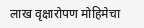लाख वृक्षारोपण मोहिमेचा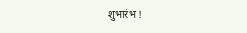शुभारंभ !